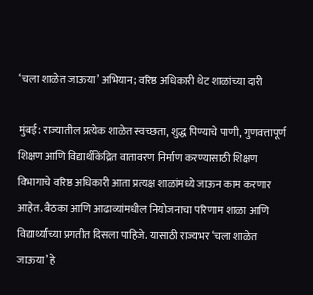‘चला शाळेत जाऊया’ अभियान; वरिष्ठ अधिकारी थेट शाळांच्या दारी

मुंबई: राज्यातील प्रत्येक शाळेत स्वच्छता, शुद्ध पिण्याचे पाणी, गुणवत्तापूर्ण शिक्षण आणि विद्यार्थीकेंद्रित वातावरण निर्माण करण्यासाठी शिक्षण विभागाचे वरिष्ठ अधिकारी आता प्रत्यक्ष शाळांमध्ये जाऊन काम करणार आहेत. बैठका आणि आढाव्यांमधील नियोजनाचा परिणाम शाळा आणि विद्यार्थ्यांच्या प्रगतीत दिसला पाहिजे. यासाठी राज्यभर ‘चला शाळेत जाऊया’ हे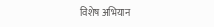विशेष अभियान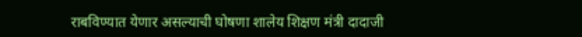राबविण्यात येणार असल्याची घोषणा शालेय शिक्षण मंत्री दादाजी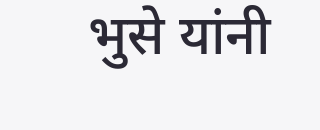भुसे यांनी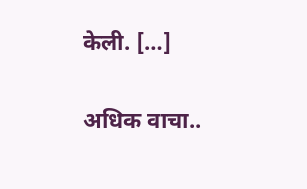केली. […]

अधिक वाचा..